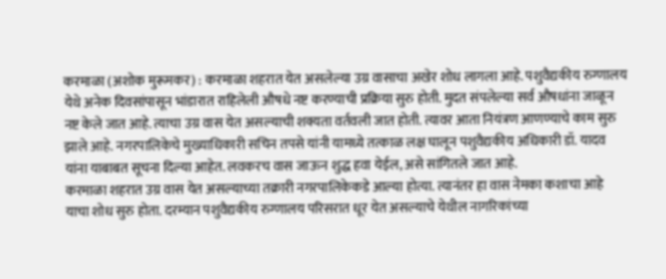करमाळा (अशोक मुरूमकर) : करमाळा शहरात येत असलेल्या उग्र वासाचा अखेर शोध लागला आहे. पशुवैद्यकीय रुग्णालय येथे अनेक दिवसांपासून भांडारात राहिलेली औषधे नष्ट करण्याची प्रक्रिया सुरु होती. मुदत संपलेल्या सर्व औषधांना जाळून नष्ट केले जात आहे. त्याचा उग्र वास येत असल्याची शक्यता वर्तवली जात होती. त्यावर आता नियंत्रण आणण्याचे काम सुरु झाले आहे. नगरपालिकेचे मुख्याधिकारी सचिन तपसे यांनी यामध्ये तत्काळ लक्ष घालून पशुवैद्यकीय अधिकारी डॉ. यादव यांना याबाबत सूचना दिल्या आहेत. लवकरच वास जाऊन शुद्ध हवा येईल, असे सांगितले जात आहे.
करमाळा शहरात उग्र वास येत असल्याच्या तक्रारी नगरपालिकेकडे आल्या होत्या. त्यानंतर हा वास नेमका कशाचा आहे याचा शोध सुरु होता. दरम्यान पशुवैद्यकीय रुग्णालय परिसरात धूर येत असल्याचे येथील नागरिकांच्या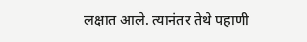लक्षात आले. त्यानंतर तेथे पहाणी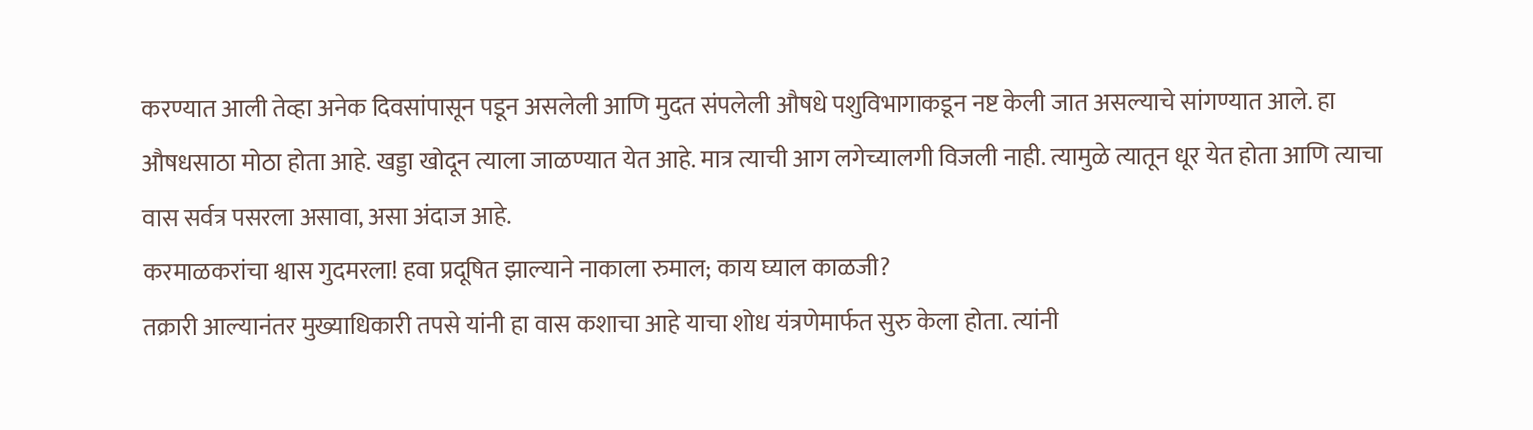करण्यात आली तेव्हा अनेक दिवसांपासून पडून असलेली आणि मुदत संपलेली औषधे पशुविभागाकडून नष्ट केली जात असल्याचे सांगण्यात आले. हा औषधसाठा मोठा होता आहे. खड्डा खोदून त्याला जाळण्यात येत आहे. मात्र त्याची आग लगेच्यालगी विजली नाही. त्यामुळे त्यातून धूर येत होता आणि त्याचा वास सर्वत्र पसरला असावा, असा अंदाज आहे.
करमाळकरांचा श्वास गुदमरला! हवा प्रदूषित झाल्याने नाकाला रुमाल; काय घ्याल काळजी?
तक्रारी आल्यानंतर मुख्याधिकारी तपसे यांनी हा वास कशाचा आहे याचा शोध यंत्रणेमार्फत सुरु केला होता. त्यांनी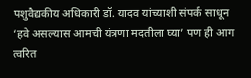पशुवैद्यकीय अधिकारी डॉ. यादव यांच्याशी संपर्क साधून ‘हवे असल्यास आमची यंत्रणा मदतीला घ्या’ पण ही आग त्वरित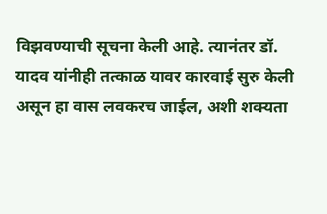विझवण्याची सूचना केली आहे. त्यानंतर डॉ. यादव यांनीही तत्काळ यावर कारवाई सुरु केली असून हा वास लवकरच जाईल, अशी शक्यता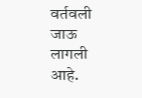वर्तवली जाऊ लागली आहे.